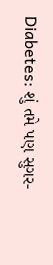Diabetes: શું તમે પણ સુગર-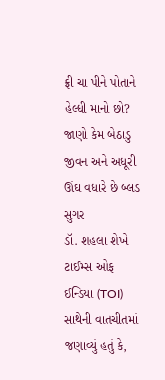ફ્રી ચા પીને પોતાને હેલ્ધી માનો છો? જાણો કેમ બેઠાડુ જીવન અને અધૂરી ઊંઘ વધારે છે બ્લડ સુગર
ડૉ. શહલા શેખે ટાઈમ્સ ઓફ ઈન્ડિયા (TOI) સાથેની વાતચીતમાં જણાવ્યું હતું કે,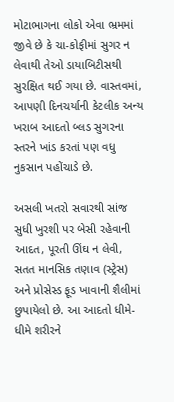મોટાભાગના લોકો એવા ભ્રમમાં જીવે છે કે ચા-કોફીમાં સુગર ન લેવાથી તેઓ ડાયાબિટીસથી સુરક્ષિત થઈ ગયા છે. વાસ્તવમાં, આપણી દિનચર્યાની કેટલીક અન્ય ખરાબ આદતો બ્લડ સુગરના સ્તરને ખાંડ કરતાં પણ વધુ નુકસાન પહોંચાડે છે.

અસલી ખતરો સવારથી સાંજ સુધી ખુરશી પર બેસી રહેવાની આદત, પૂરતી ઊંઘ ન લેવી, સતત માનસિક તણાવ (સ્ટ્રેસ) અને પ્રોસેસ્ડ ફૂડ ખાવાની શૈલીમાં છુપાયેલો છે. આ આદતો ધીમે-ધીમે શરીરને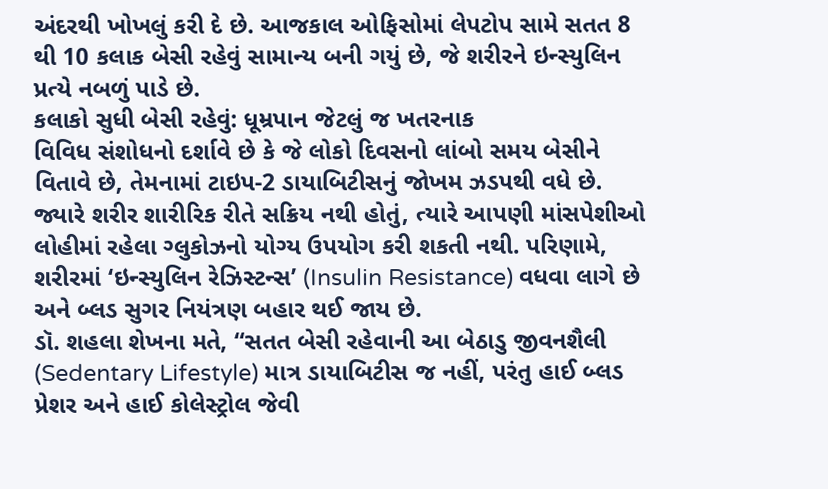અંદરથી ખોખલું કરી દે છે. આજકાલ ઓફિસોમાં લેપટોપ સામે સતત 8 થી 10 કલાક બેસી રહેવું સામાન્ય બની ગયું છે, જે શરીરને ઇન્સ્યુલિન પ્રત્યે નબળું પાડે છે.
કલાકો સુધી બેસી રહેવું: ધૂમ્રપાન જેટલું જ ખતરનાક
વિવિધ સંશોધનો દર્શાવે છે કે જે લોકો દિવસનો લાંબો સમય બેસીને વિતાવે છે, તેમનામાં ટાઇપ-2 ડાયાબિટીસનું જોખમ ઝડપથી વધે છે. જ્યારે શરીર શારીરિક રીતે સક્રિય નથી હોતું, ત્યારે આપણી માંસપેશીઓ લોહીમાં રહેલા ગ્લુકોઝનો યોગ્ય ઉપયોગ કરી શકતી નથી. પરિણામે, શરીરમાં ‘ઇન્સ્યુલિન રેઝિસ્ટન્સ’ (Insulin Resistance) વધવા લાગે છે અને બ્લડ સુગર નિયંત્રણ બહાર થઈ જાય છે.
ડૉ. શહલા શેખના મતે, “સતત બેસી રહેવાની આ બેઠાડુ જીવનશૈલી (Sedentary Lifestyle) માત્ર ડાયાબિટીસ જ નહીં, પરંતુ હાઈ બ્લડ પ્રેશર અને હાઈ કોલેસ્ટ્રોલ જેવી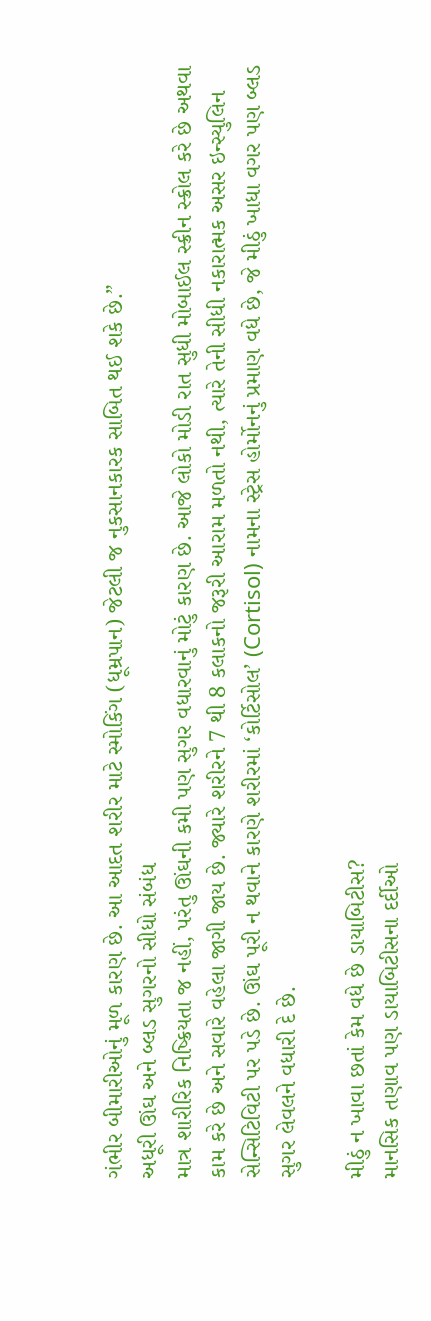ગંભીર બીમારીઓનું મૂળ કારણ છે. આ આદત શરીર માટે સ્મોકિંગ (ધૂમ્રપાન) જેટલી જ નુકસાનકારક સાબિત થઈ શકે છે.”
અધૂરી ઊંઘ અને બ્લડ સુગરનો સીધો સંબંધ
માત્ર શારીરિક નિષ્ક્રિયતા જ નહીં, પરંતુ ઊંઘની કમી પણ સુગર વધારવાનું મોટું કારણ છે. આજે લોકો મોડી રાત સુધી મોબાઈલ સ્ક્રીન સ્ક્રોલ કરે છે અથવા કામ કરે છે અને સવારે વહેલા જાગી જાય છે. જ્યારે શરીરને 7 થી 8 કલાકનો જરૂરી આરામ મળતો નથી, ત્યારે તેની સીધી નકારાત્મક અસર ઇન્સ્યુલિન સેન્સિટિવિટી પર પડે છે. ઊંઘ પૂરી ન થવાને કારણે શરીરમાં ‘કોર્ટિસોલ’ (Cortisol) નામના સ્ટ્રેસ હોર્મોનનું પ્રમાણ વધે છે, જે મીઠું ખાધા વગર પણ બ્લડ સુગર લેવલને વધારી દે છે.

મીઠું ન ખાવા છતાં કેમ વધે છે ડાયાબિટીસ?
માનસિક તણાવ પણ ડાયાબિટીસના દર્દીઓ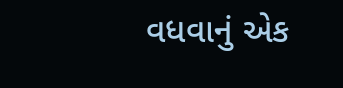વધવાનું એક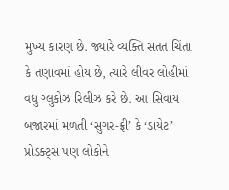મુખ્ય કારણ છે. જ્યારે વ્યક્તિ સતત ચિંતા કે તણાવમાં હોય છે, ત્યારે લીવર લોહીમાં વધુ ગ્લુકોઝ રિલીઝ કરે છે. આ સિવાય બજારમાં મળતી ‘સુગર-ફ્રી’ કે ‘ડાયેટ’ પ્રોડક્ટ્સ પણ લોકોને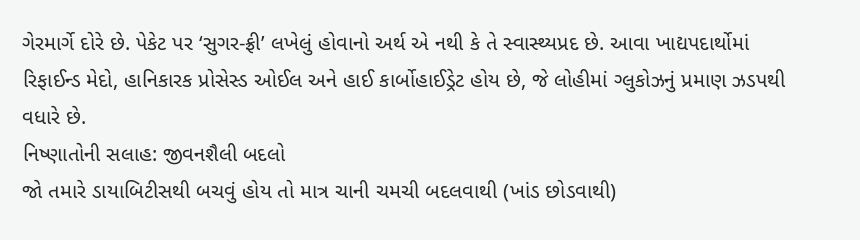ગેરમાર્ગે દોરે છે. પેકેટ પર ‘સુગર-ફ્રી’ લખેલું હોવાનો અર્થ એ નથી કે તે સ્વાસ્થ્યપ્રદ છે. આવા ખાદ્યપદાર્થોમાં રિફાઈન્ડ મેદો, હાનિકારક પ્રોસેસ્ડ ઓઈલ અને હાઈ કાર્બોહાઈડ્રેટ હોય છે, જે લોહીમાં ગ્લુકોઝનું પ્રમાણ ઝડપથી વધારે છે.
નિષ્ણાતોની સલાહ: જીવનશૈલી બદલો
જો તમારે ડાયાબિટીસથી બચવું હોય તો માત્ર ચાની ચમચી બદલવાથી (ખાંડ છોડવાથી)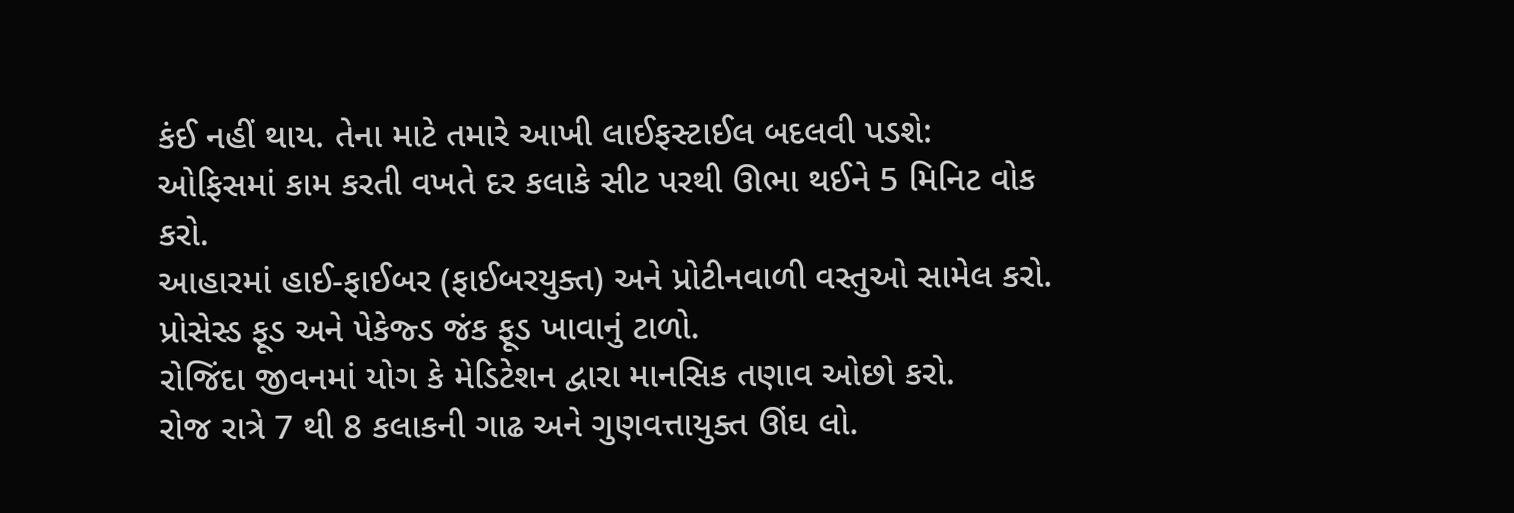કંઈ નહીં થાય. તેના માટે તમારે આખી લાઈફસ્ટાઈલ બદલવી પડશે:
ઓફિસમાં કામ કરતી વખતે દર કલાકે સીટ પરથી ઊભા થઈને 5 મિનિટ વોક કરો.
આહારમાં હાઈ-ફાઈબર (ફાઈબરયુક્ત) અને પ્રોટીનવાળી વસ્તુઓ સામેલ કરો.
પ્રોસેસ્ડ ફૂડ અને પેકેજ્ડ જંક ફૂડ ખાવાનું ટાળો.
રોજિંદા જીવનમાં યોગ કે મેડિટેશન દ્વારા માનસિક તણાવ ઓછો કરો.
રોજ રાત્રે 7 થી 8 કલાકની ગાઢ અને ગુણવત્તાયુક્ત ઊંઘ લો.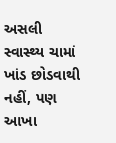અસલી સ્વાસ્થ્ય ચામાં ખાંડ છોડવાથી નહીં, પણ આખા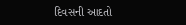દિવસની આદતો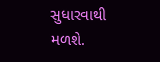સુધારવાથી મળશે.